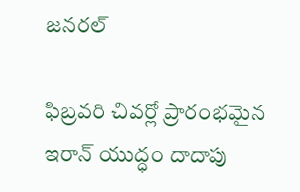జనరల్

ఫిబ్రవరి చివర్లో ప్రారంభమైన ఇరాన్ యుద్ధం దాదాపు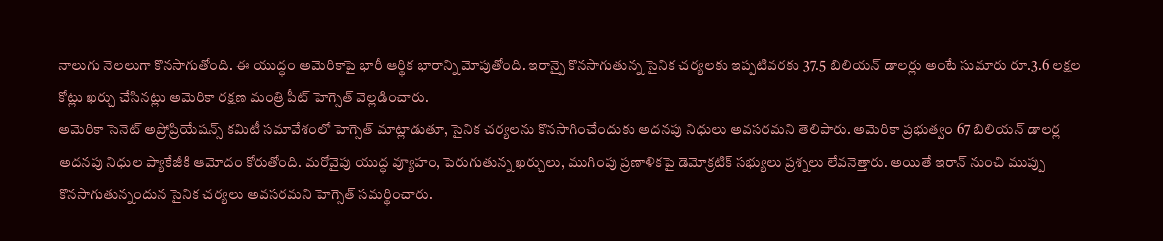నాలుగు నెలలుగా కొనసాగుతోంది. ఈ యుద్ధం అమెరికాపై భారీ ఆర్థిక భారాన్ని మోపుతోంది. ఇరాన్పై కొనసాగుతున్న సైనిక చర్యలకు ఇప్పటివరకు 37.5 బిలియన్ డాలర్లు అంటే సుమారు రూ.3.6 లక్షల కోట్లు ఖర్చు చేసినట్లు అమెరికా రక్షణ మంత్రి పీట్ హెగ్సెత్ వెల్లడించారు.
అమెరికా సెనెట్ అప్రోప్రియేషన్స్ కమిటీ సమావేశంలో హెగ్సెత్ మాట్లాడుతూ, సైనిక చర్యలను కొనసాగించేందుకు అదనపు నిధులు అవసరమని తెలిపారు. అమెరికా ప్రభుత్వం 67 బిలియన్ డాలర్ల అదనపు నిధుల ప్యాకేజీకి ఆమోదం కోరుతోంది. మరోవైపు యుద్ధ వ్యూహం, పెరుగుతున్న ఖర్చులు, ముగింపు ప్రణాళికపై డెమోక్రటిక్ సభ్యులు ప్రశ్నలు లేవనెత్తారు. అయితే ఇరాన్ నుంచి ముప్పు కొనసాగుతున్నందున సైనిక చర్యలు అవసరమని హెగ్సెత్ సమర్థించారు.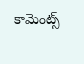కామెంట్స్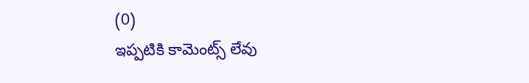(0)
ఇప్పటికి కామెంట్స్ లేవు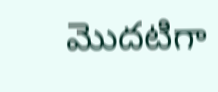మొదటిగా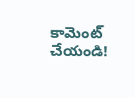కామెంట్ చేయండి!